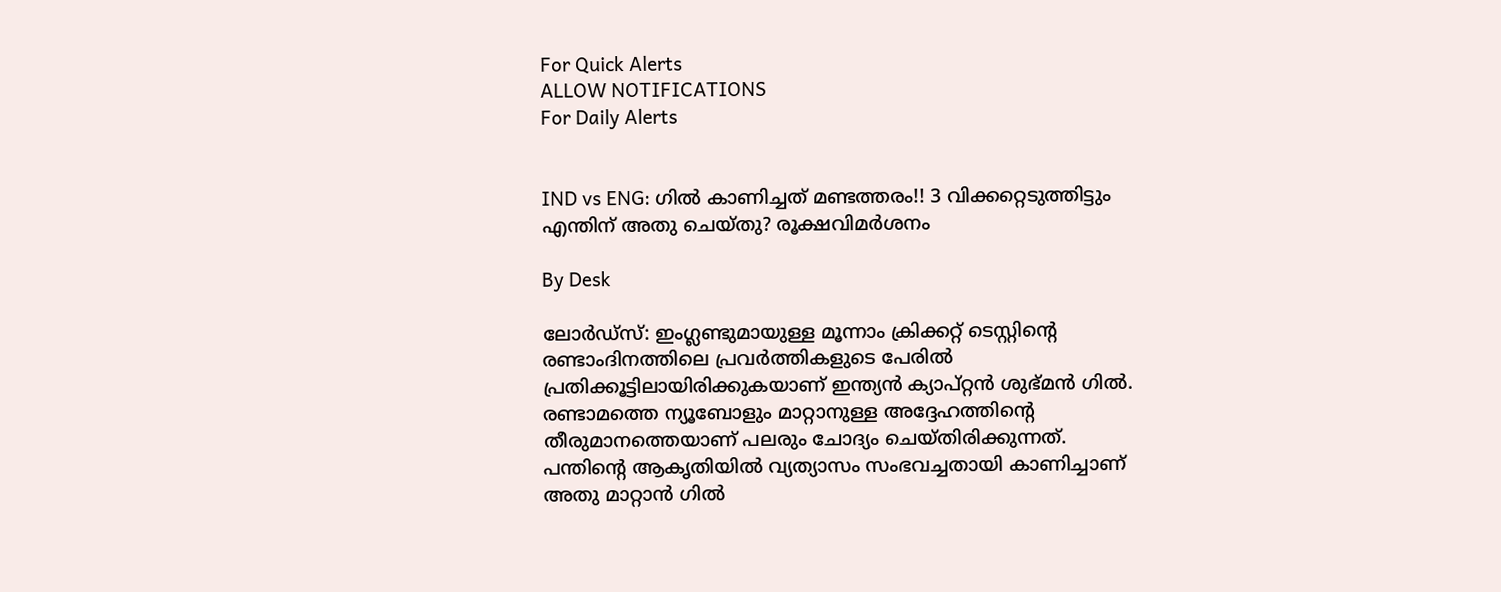For Quick Alerts
ALLOW NOTIFICATIONS
For Daily Alerts


IND vs ENG: ഗില്‍ കാണിച്ചത് മണ്ടത്തരം!! 3 വിക്കറ്റെടുത്തിട്ടും എന്തിന് അതു ചെയ്തു? രൂക്ഷവിമര്‍ശനം

By Desk

ലോര്‍ഡ്‌സ്: ഇംഗ്ലണ്ടുമായുള്ള മൂന്നാം ക്രിക്കറ്റ് ടെസ്റ്റിന്റെ രണ്ടാംദിനത്തിലെ പ്രവര്‍ത്തികളുടെ പേരില്‍ പ്രതിക്കൂട്ടിലായിരിക്കുകയാണ് ഇന്ത്യന്‍ ക്യാപ്റ്റന്‍ ശുഭ്മന്‍ ഗില്‍. രണ്ടാമത്തെ ന്യൂബോളും മാറ്റാനുള്ള അദ്ദേഹത്തിന്റെ തീരുമാനത്തെയാണ് പലരും ചോദ്യം ചെയ്തിരിക്കുന്നത്. പന്തിന്റെ ആകൃതിയില്‍ വ്യത്യാസം സംഭവച്ചതായി കാണിച്ചാണ് അതു മാറ്റാന്‍ ഗില്‍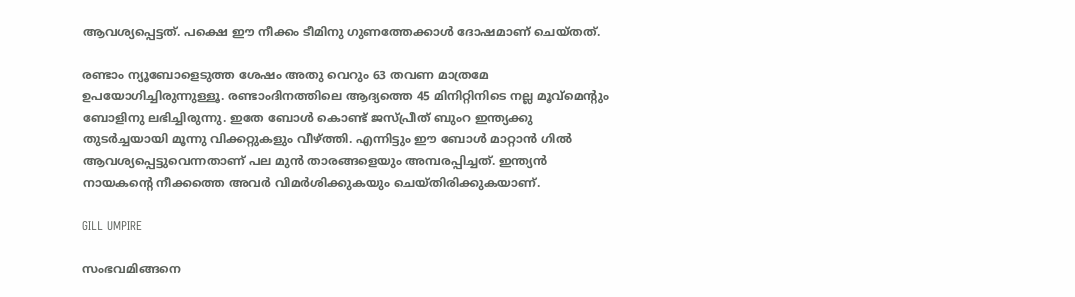ആവശ്യപ്പെട്ടത്. പക്ഷെ ഈ നീക്കം ടീമിനു ഗുണത്തേക്കാള്‍ ദോഷമാണ് ചെയ്തത്.

രണ്ടാം ന്യൂബോളെടുത്ത ശേഷം അതു വെറും 63 തവണ മാത്രമേ ഉപയോഗിച്ചിരുന്നുള്ളൂ. രണ്ടാംദിനത്തിലെ ആദ്യത്തെ 45 മിനിറ്റിനിടെ നല്ല മൂവ്‌മെന്റും ബോളിനു ലഭിച്ചിരുന്നു. ഇതേ ബോള്‍ കൊണ്ട് ജസ്പ്രീത് ബുംറ ഇന്ത്യക്കു തുടര്‍ച്ചയായി മൂന്നു വിക്കറ്റുകളും വീഴ്ത്തി. എന്നിട്ടും ഈ ബോള്‍ മാറ്റാന്‍ ഗില്‍ ആവശ്യപ്പെട്ടുവെന്നതാണ് പല മുന്‍ താരങ്ങളെയും അമ്പരപ്പിച്ചത്. ഇന്ത്യന്‍ നായകന്റെ നീക്കത്തെ അവര്‍ വിമര്‍ശിക്കുകയും ചെയ്തിരിക്കുകയാണ്.

GILL UMPIRE

സംഭവമിങ്ങനെ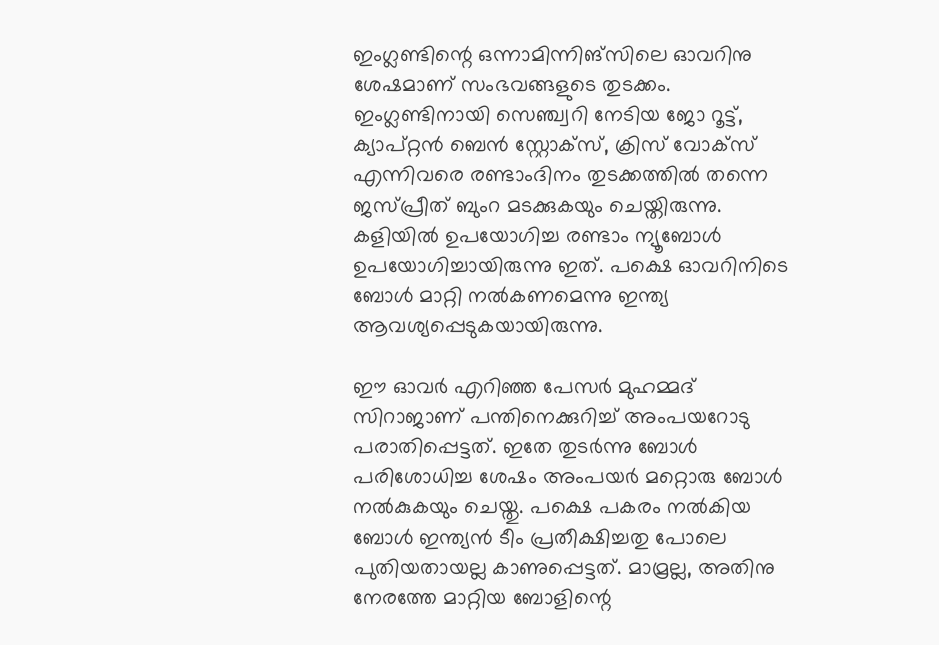ഇംഗ്ലണ്ടിന്റെ ഒന്നാമിന്നിങ്‌സിലെ ഓവറിനു ശേഷമാണ് സംഭവങ്ങളുടെ തുടക്കം. ഇംഗ്ലണ്ടിനായി സെഞ്ച്വറി നേടിയ ജോ റൂട്ട്, ക്യാപ്റ്റന്‍ ബെന്‍ സ്റ്റോക്‌സ്, ക്രിസ് വോക്‌സ് എന്നിവരെ രണ്ടാംദിനം തുടക്കത്തില്‍ തന്നെ ജസ്പ്രീത് ബുംറ മടക്കുകയും ചെയ്തിരുന്നു. കളിയില്‍ ഉപയോഗിച്ച രണ്ടാം ന്യൂബോള്‍ ഉപയോഗിച്ചായിരുന്നു ഇത്. പക്ഷെ ഓവറിനിടെ ബോള്‍ മാറ്റി നല്‍കണമെന്നു ഇന്ത്യ ആവശ്യപ്പെടുകയായിരുന്നു.

ഈ ഓവര്‍ എറിഞ്ഞ പേസര്‍ മുഹമ്മദ് സിറാജാണ് പന്തിനെക്കുറിച്ച് അംപയറോടു പരാതിപ്പെട്ടത്. ഇതേ തുടര്‍ന്നു ബോള്‍ പരിശോധിച്ച ശേഷം അംപയര്‍ മറ്റൊരു ബോള്‍ നല്‍കുകയും ചെയ്തു. പക്ഷെ പകരം നല്‍കിയ ബോള്‍ ഇന്ത്യന്‍ ടീം പ്രതീക്ഷിച്ചതു പോലെ പുതിയതായല്ല കാണുപ്പെട്ടത്. മാമ്രല്ല, അതിനു നേരത്തേ മാറ്റിയ ബോളിന്റെ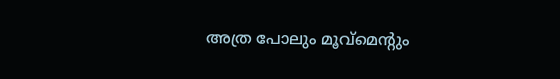അത്ര പോലും മൂവ്‌മെന്റും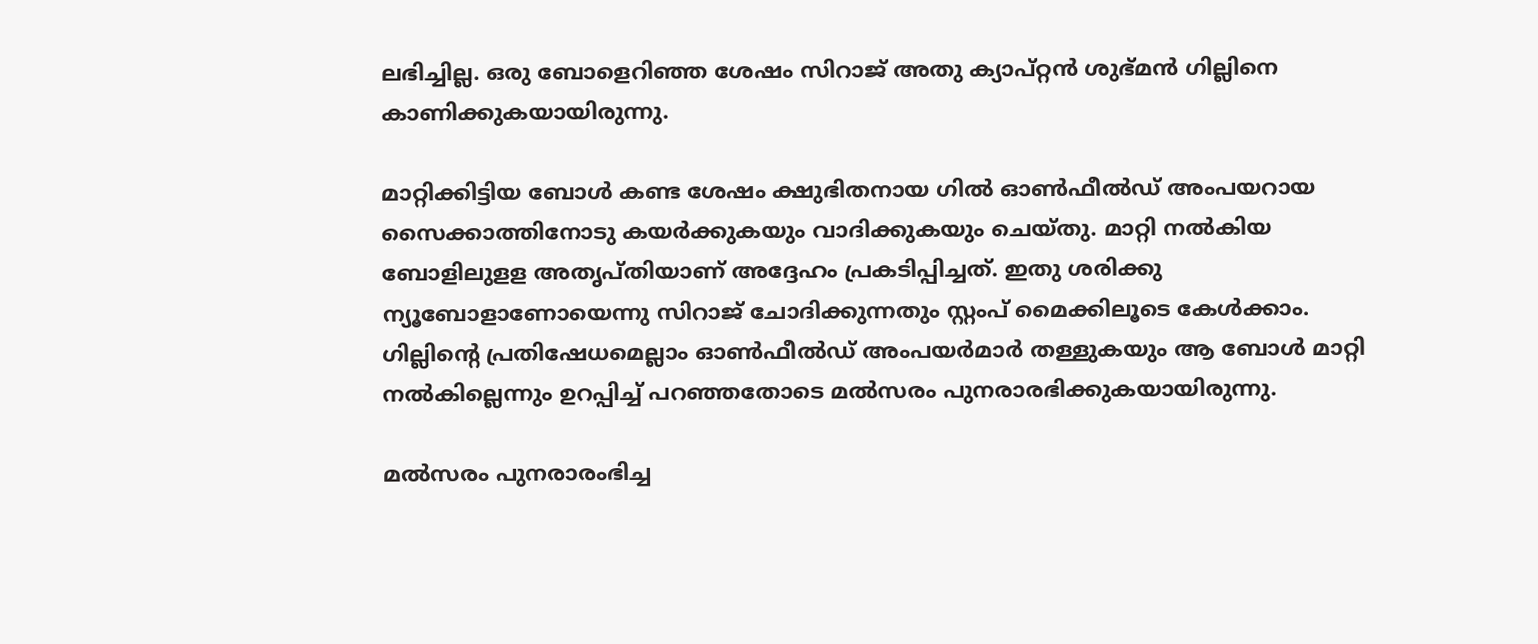ലഭിച്ചില്ല. ഒരു ബോളെറിഞ്ഞ ശേഷം സിറാജ് അതു ക്യാപ്റ്റന്‍ ശുഭ്മന്‍ ഗില്ലിനെ കാണിക്കുകയായിരുന്നു.

മാറ്റിക്കിട്ടിയ ബോള്‍ കണ്ട ശേഷം ക്ഷുഭിതനായ ഗില്‍ ഓണ്‍ഫീല്‍ഡ് അംപയറായ സൈക്കാത്തിനോടു കയര്‍ക്കുകയും വാദിക്കുകയും ചെയ്തു. മാറ്റി നല്‍കിയ ബോളിലുളള അതൃപ്തിയാണ് അദ്ദേഹം പ്രകടിപ്പിച്ചത്. ഇതു ശരിക്കു ന്യൂബോളാണോയെന്നു സിറാജ് ചോദിക്കുന്നതും സ്റ്റംപ് മൈക്കിലൂടെ കേള്‍ക്കാം. ഗില്ലിന്റെ പ്രതിഷേധമെല്ലാം ഓണ്‍ഫീല്‍ഡ് അംപയര്‍മാര്‍ തള്ളുകയും ആ ബോള്‍ മാറ്റി നല്‍കില്ലെന്നും ഉറപ്പിച്ച് പറഞ്ഞതോടെ മല്‍സരം പുനരാരഭിക്കുകയായിരുന്നു.

മല്‍സരം പുനരാരംഭിച്ച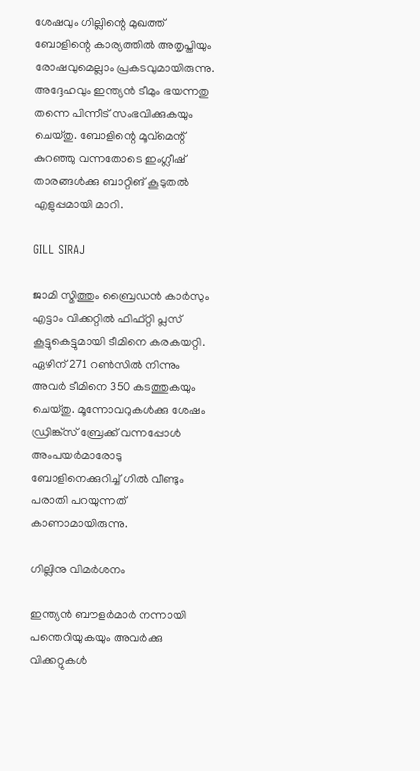ശേഷവും ഗില്ലിന്റെ മുഖത്ത് ബോളിന്റെ കാര്യത്തില്‍ അതൃപ്തിയും രോഷവുമെല്ലാം പ്രകടവുമായിരുന്നു. അദ്ദേഹവും ഇന്ത്യന്‍ ടീമും ഭയന്നതു തന്നെ പിന്നീട് സംഭവിക്കുകയും ചെയ്തു. ബോളിന്റെ മൂവ്‌മെന്റ് കുറഞ്ഞു വന്നതോടെ ഇംഗ്ലീഷ് താരങ്ങള്‍ക്കു ബാറ്റിങ് കൂടുതല്‍ എളുപ്പമായി മാറി.

GILL SIRAJ

ജാമി സ്മിത്തും ബ്രൈഡന്‍ കാര്‍സും എട്ടാം വിക്കറ്റില്‍ ഫിഫ്റ്റി പ്ലസ് കൂട്ടുകെട്ടുമായി ടീമിനെ കരകയറ്റി. ഏഴിന് 271 റണ്‍സില്‍ നിന്നും അവര്‍ ടീമിനെ 350 കടത്തുകയും ചെയ്തു. മൂന്നോവറുകള്‍ക്കു ശേഷം ഡ്രിങ്ക്‌സ് ബ്രേക്ക് വന്നപ്പോള്‍ അംപയര്‍മാരോടു ബോളിനെക്കുറിച്ച് ഗില്‍ വീണ്ടും പരാതി പറയുന്നത് കാണാമായിരുന്നു.

ഗില്ലിനു വിമര്‍ശനം

ഇന്ത്യന്‍ ബൗളര്‍മാര്‍ നന്നായി പന്തെറിയുകയും അവര്‍ക്കു വിക്കറ്റുകള്‍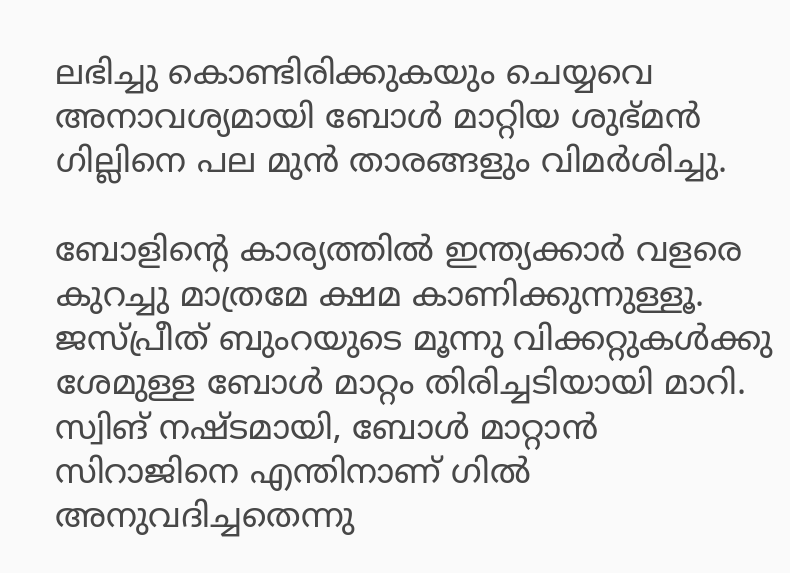ലഭിച്ചു കൊണ്ടിരിക്കുകയും ചെയ്യവെ അനാവശ്യമായി ബോള്‍ മാറ്റിയ ശുഭ്മന്‍ ഗില്ലിനെ പല മുന്‍ താരങ്ങളും വിമര്‍ശിച്ചു.

ബോളിന്റെ കാര്യത്തില്‍ ഇന്ത്യക്കാര്‍ വളരെ കുറച്ചു മാത്രമേ ക്ഷമ കാണിക്കുന്നുള്ളൂ. ജസ്പ്രീത് ബുംറയുടെ മൂന്നു വിക്കറ്റുകള്‍ക്കു ശേമുള്ള ബോള്‍ മാറ്റം തിരിച്ചടിയായി മാറി. സ്വിങ് നഷ്ടമായി, ബോള്‍ മാറ്റാന്‍ സിറാജിനെ എന്തിനാണ് ഗില്‍ അനുവദിച്ചതെന്നു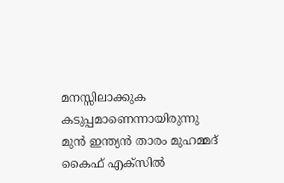മനസ്സിലാക്കുക കടുപ്പമാണെന്നായിരുന്നു മുന്‍ ഇന്ത്യന്‍ താരം മുഹമ്മദ് കൈഫ് എക്‌സില്‍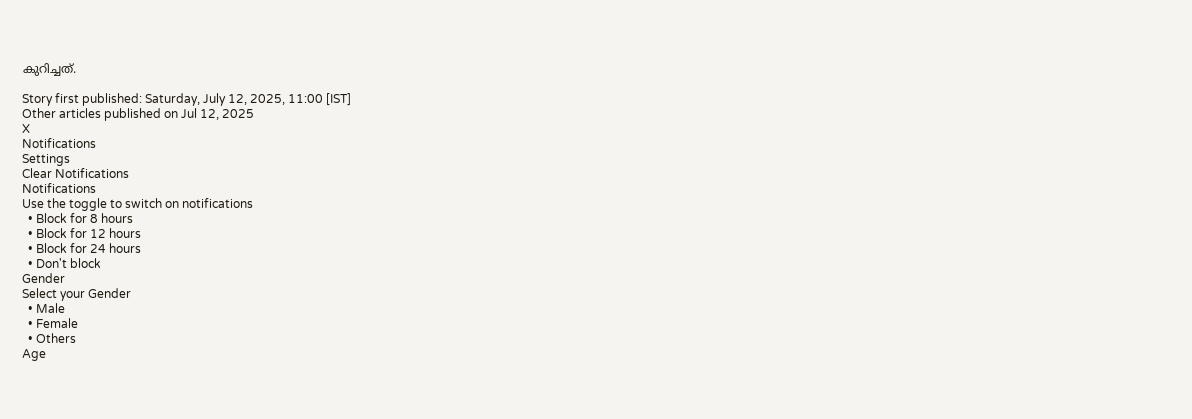കുറിച്ചത്.

Story first published: Saturday, July 12, 2025, 11:00 [IST]
Other articles published on Jul 12, 2025
X
Notifications
Settings
Clear Notifications
Notifications
Use the toggle to switch on notifications
  • Block for 8 hours
  • Block for 12 hours
  • Block for 24 hours
  • Don't block
Gender
Select your Gender
  • Male
  • Female
  • Others
Age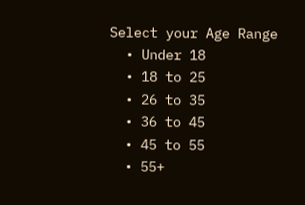Select your Age Range
  • Under 18
  • 18 to 25
  • 26 to 35
  • 36 to 45
  • 45 to 55
  • 55+